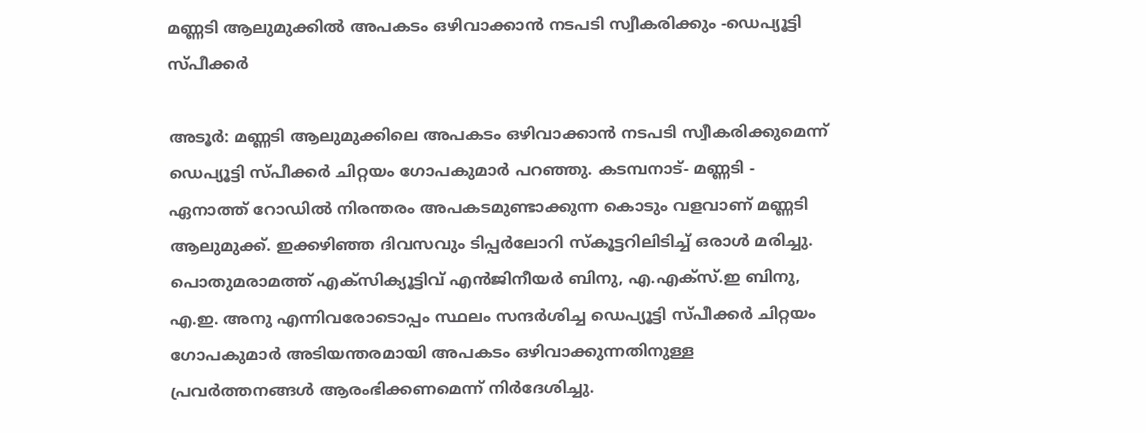മണ്ണടി ആലുമുക്കിൽ അപകടം ഒഴിവാക്കാൻ നടപടി സ്വീകരിക്കും -ഡെപ്യൂട്ടി സ്പീക്കർ

അടൂർ: മണ്ണടി ആലുമുക്കിലെ അപകടം ഒഴിവാക്കാൻ നടപടി സ്വീകരിക്കുമെന്ന് ഡെപ്യൂട്ടി സ്പീക്കർ ചിറ്റയം ഗോപകുമാർ പറഞ്ഞു. കടമ്പനാട്- മണ്ണടി - ഏനാത്ത് റോഡിൽ നിരന്തരം അപകടമുണ്ടാക്കുന്ന കൊടും വളവാണ് മണ്ണടി ആലുമുക്ക്. ഇക്കഴിഞ്ഞ ദിവസവും ടിപ്പർലോറി സ്കൂട്ടറിലിടിച്ച് ഒരാൾ മരിച്ചു. പൊതുമരാമത്ത് എക്സിക്യൂട്ടിവ് എൻജിനീയർ ബിനു, എ.എക്സ്.ഇ ബിനു, എ.ഇ. അനു എന്നിവരോടൊപ്പം സ്ഥലം സന്ദർശിച്ച ഡെപ്യൂട്ടി സ്പീക്കർ ചിറ്റയം ഗോപകുമാർ അടിയന്തരമായി അപകടം ഒഴിവാക്കുന്നതിനുള്ള പ്രവർത്തനങ്ങൾ ആരംഭിക്കണമെന്ന് നിർദേശിച്ചു.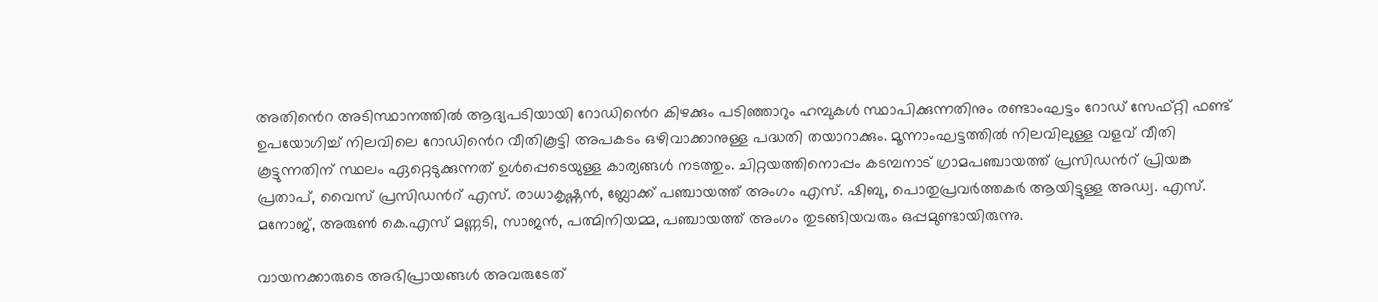അതിൻെറ അടിസ്ഥാനത്തിൽ ആദ്യപടിയായി റോഡിൻെറ കിഴക്കും പടിഞ്ഞാറും ഹമ്പുകൾ സ്ഥാപിക്കുന്നതിനും രണ്ടാംഘട്ടം റോഡ് സേഫ്റ്റി ഫണ്ട് ഉപയോഗിച്ച് നിലവിലെ റോഡിൻെറ വീതികൂട്ടി അപകടം ഒഴിവാക്കാനുള്ള പദ്ധതി തയാറാക്കും. മൂന്നാംഘട്ടത്തിൽ നിലവിലുള്ള വളവ് വീതി കൂട്ടുന്നതിന് സ്ഥലം ഏറ്റെടുക്കുന്നത് ഉൾപ്പെടെയുള്ള കാര്യങ്ങൾ നടത്തും. ചിറ്റയത്തിനൊപ്പം കടമ്പനാട് ഗ്രാമപഞ്ചായത്ത് പ്രസിഡൻറ് പ്രിയങ്ക പ്രതാപ്, വൈസ് പ്രസിഡൻറ് എസ്. രാധാകൃഷ്ണൻ, ബ്ലോക്ക് പഞ്ചായത്ത് അംഗം എസ്. ഷിബു, പൊതുപ്രവർത്തകർ ആയിട്ടുള്ള അഡ്വ. എസ്. മനോജ്, അരുൺ കെ.എസ് മണ്ണടി, സാജൻ, പത്മിനിയമ്മ, പഞ്ചായത്ത് അംഗം തുടങ്ങിയവരും ഒപ്പമുണ്ടായിരുന്നു.

വായനക്കാരുടെ അഭിപ്രായങ്ങള്‍ അവരുടേത്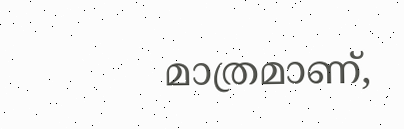മാത്രമാണ്,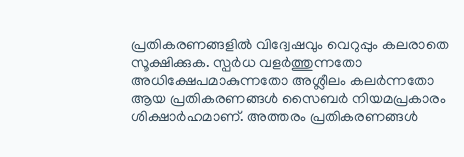പ്രതികരണങ്ങളിൽ വിദ്വേഷവും വെറുപ്പും കലരാതെ സൂക്ഷിക്കുക. സ്പർധ വളർത്തുന്നതോ അധിക്ഷേപമാകുന്നതോ അശ്ലീലം കലർന്നതോ ആയ പ്രതികരണങ്ങൾ സൈബർ നിയമപ്രകാരം ശിക്ഷാർഹമാണ്. അത്തരം പ്രതികരണങ്ങൾ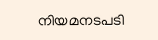നിയമനടപടി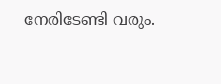നേരിടേണ്ടി വരും.